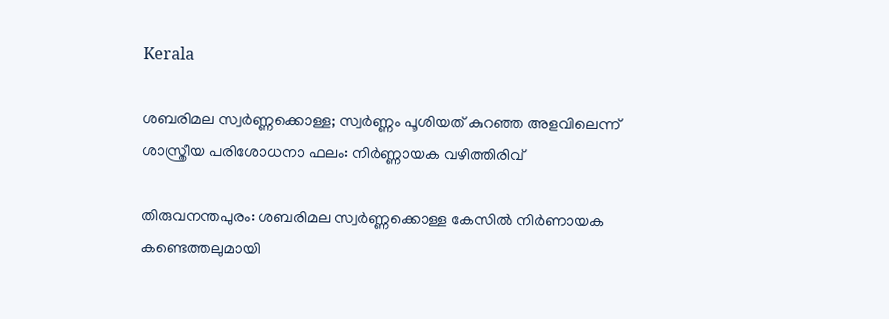Kerala

ശബരിമല സ്വർണ്ണക്കൊള്ള; സ്വർണ്ണം പൂശിയത് കുറഞ്ഞ അളവിലെന്ന് ശാസ്ത്രീയ പരിശോധനാ ഫലം: നിർണ്ണായക വഴിത്തിരിവ്

തിരുവനന്തപുരം: ശബരിമല സ്വര്‍ണ്ണക്കൊള്ള കേസില്‍ നിര്‍ണായക കണ്ടെത്തലുമായി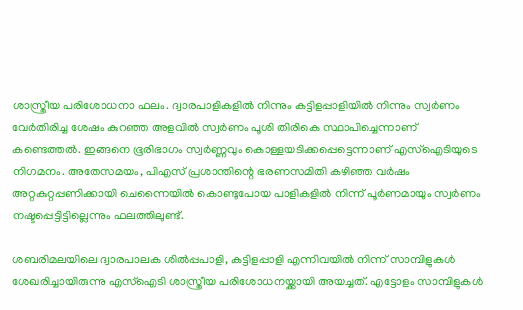ശാസ്ത്രീയ പരിശോധനാ ഫലം. ദ്വാരപാളികളില്‍ നിന്നും കട്ടിളപ്പാളിയില്‍ നിന്നും സ്വര്‍ണം വേര്‍തിരിച്ച ശേഷം കുറഞ്ഞ അളവില്‍ സ്വര്‍ണം പൂശി തിരികെ സ്ഥാപിച്ചെന്നാണ് കണ്ടെത്തല്‍. ഇങ്ങനെ ഭൂരിഭാഗം സ്വര്‍ണ്ണവും കൊള്ളയടിക്കപ്പെട്ടെന്നാണ് എസ്‌ഐടിയുടെ നിഗമനം. അതേസമയം, പിഎസ് പ്രശാന്തിന്റെ ഭരണസമിതി കഴിഞ്ഞ വര്‍ഷം അറ്റകുറ്റപ്പണിക്കായി ചെന്നൈയില്‍ കൊണ്ടുപോയ പാളികളില്‍ നിന്ന് പൂര്‍ണമായും സ്വര്‍ണം നഷ്ടപ്പെട്ടിട്ടില്ലെന്നും ഫലത്തിലുണ്ട്.

ശബരിമലയിലെ ദ്വാരപാലക ശില്‍പ്പപാളി, കട്ടിളപ്പാളി എന്നിവയില്‍ നിന്ന് സാമ്പിളുകള്‍ ശേഖരിച്ചായിരുന്നു എസ്‌ഐടി ശാസ്ത്രീയ പരിശോധനയ്ക്കായി അയച്ചത്. എട്ടോളം സാമ്പിളുകള്‍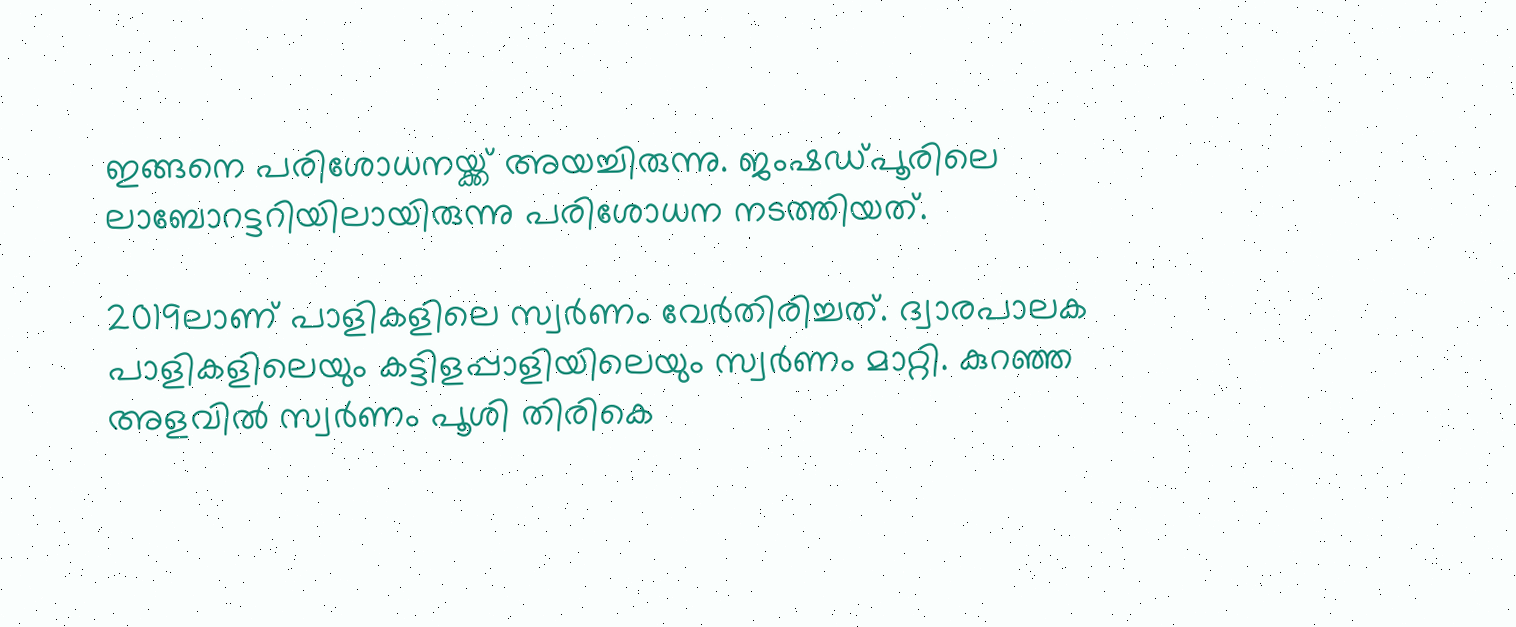ഇങ്ങനെ പരിശോധനയ്ക്ക് അയച്ചിരുന്നു. ജംഷഡ്പൂരിലെ ലാബോറട്ടറിയിലായിരുന്നു പരിശോധന നടത്തിയത്.

2019ലാണ് പാളികളിലെ സ്വര്‍ണം വേര്‍തിരിച്ചത്. ദ്വാരപാലക പാളികളിലെയും കട്ടിളപ്പാളിയിലെയും സ്വര്‍ണം മാറ്റി. കുറഞ്ഞ അളവില്‍ സ്വര്‍ണം പൂശി തിരികെ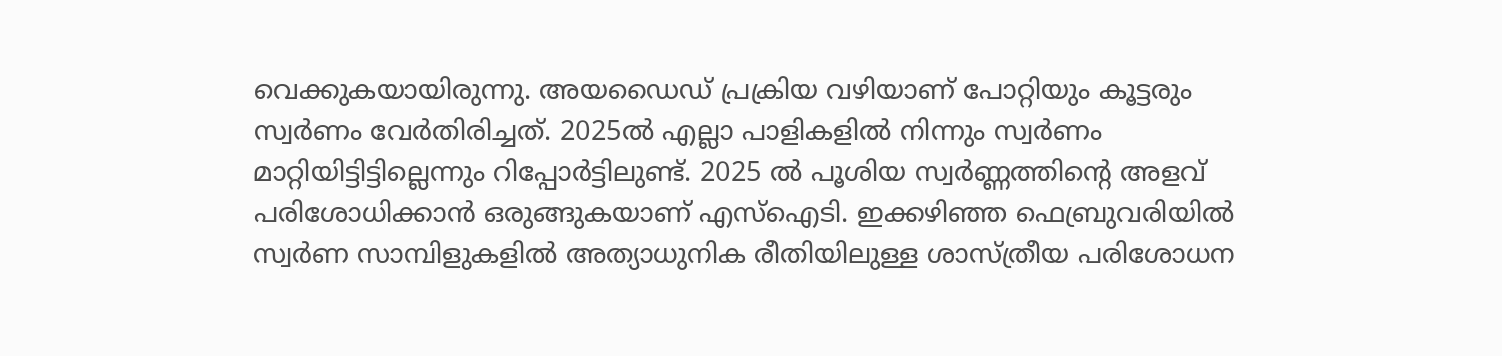വെക്കുകയായിരുന്നു. അയഡൈഡ് പ്രക്രിയ വഴിയാണ് പോറ്റിയും കൂട്ടരും സ്വര്‍ണം വേര്‍തിരിച്ചത്. 2025ല്‍ എല്ലാ പാളികളില്‍ നിന്നും സ്വര്‍ണം മാറ്റിയിട്ടിട്ടില്ലെന്നും റിപ്പോര്‍ട്ടിലുണ്ട്. 2025 ല്‍ പൂശിയ സ്വര്‍ണ്ണത്തിന്റെ അളവ് പരിശോധിക്കാന്‍ ഒരുങ്ങുകയാണ് എസ്‌ഐടി. ഇക്കഴിഞ്ഞ ഫെബ്രുവരിയില്‍ സ്വര്‍ണ സാമ്പിളുകളില്‍ അത്യാധുനിക രീതിയിലുള്ള ശാസ്ത്രീയ പരിശോധന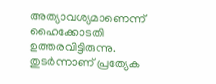അത്യാവശ്യമാണെന്ന് ഹൈക്കോടതി ഉത്തരവിട്ടിരുന്നു. തുടര്‍ന്നാണ് പ്രത്യേക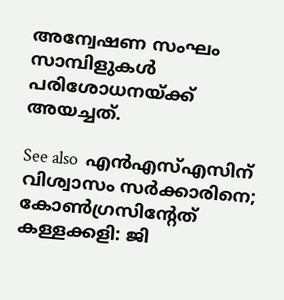അന്വേഷണ സംഘം സാമ്പിളുകള്‍ പരിശോധനയ്ക്ക് അയച്ചത്.

See also  എൻഎസ്എസിന് വിശ്വാസം സർക്കാരിനെ; കോൺഗ്രസിന്റേത് കള്ളക്കളി: ജി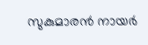സുകുമാരൻ നായർ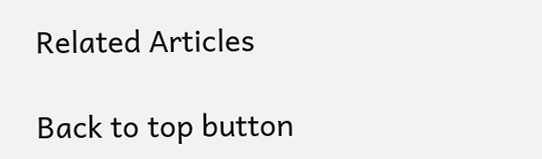Related Articles

Back to top button